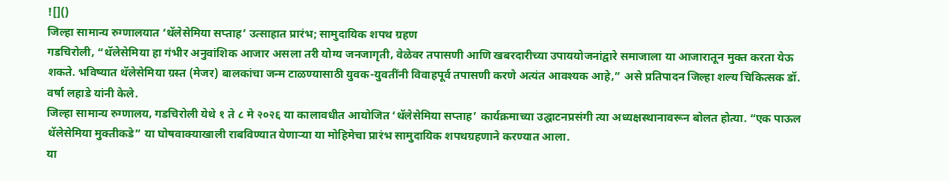![]()
जिल्हा सामान्य रुग्णालयात ‘थॅलेसेमिया सप्ताह’ उत्साहात प्रारंभ; सामुदायिक शपथ ग्रहण
गडचिरोली, “थॅलेसेमिया हा गंभीर अनुवांशिक आजार असला तरी योग्य जनजागृती, वेळेवर तपासणी आणि खबरदारीच्या उपाययोजनांद्वारे समाजाला या आजारातून मुक्त करता येऊ शकते. भविष्यात थॅलेसेमिया ग्रस्त (मेजर) बालकांचा जन्म टाळण्यासाठी युवक-युवतींनी विवाहपूर्व तपासणी करणे अत्यंत आवश्यक आहे,” असे प्रतिपादन जिल्हा शल्य चिकित्सक डॉ. वर्षा लहाडे यांनी केले.
जिल्हा सामान्य रुग्णालय, गडचिरोली येथे १ ते ८ मे २०२६ या कालावधीत आयोजित ‘थॅलेसेमिया सप्ताह’ कार्यक्रमाच्या उद्घाटनप्रसंगी त्या अध्यक्षस्थानावरून बोलत होत्या. “एक पाऊल थॅलेसेमिया मुक्तीकडे” या घोषवाक्याखाली राबविण्यात येणाऱ्या या मोहिमेचा प्रारंभ सामुदायिक शपथग्रहणाने करण्यात आला.
या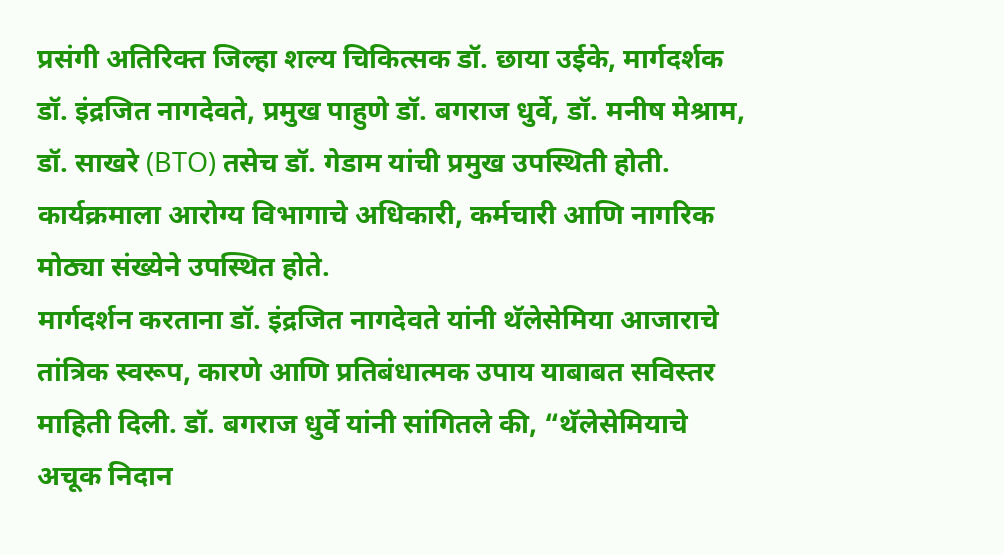प्रसंगी अतिरिक्त जिल्हा शल्य चिकित्सक डॉ. छाया उईके, मार्गदर्शक डॉ. इंद्रजित नागदेवते, प्रमुख पाहुणे डॉ. बगराज धुर्वे, डॉ. मनीष मेश्राम, डॉ. साखरे (BTO) तसेच डॉ. गेडाम यांची प्रमुख उपस्थिती होती. कार्यक्रमाला आरोग्य विभागाचे अधिकारी, कर्मचारी आणि नागरिक मोठ्या संख्येने उपस्थित होते.
मार्गदर्शन करताना डॉ. इंद्रजित नागदेवते यांनी थॅलेसेमिया आजाराचे तांत्रिक स्वरूप, कारणे आणि प्रतिबंधात्मक उपाय याबाबत सविस्तर माहिती दिली. डॉ. बगराज धुर्वे यांनी सांगितले की, “थॅलेसेमियाचे अचूक निदान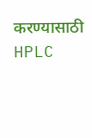करण्यासाठी HPLC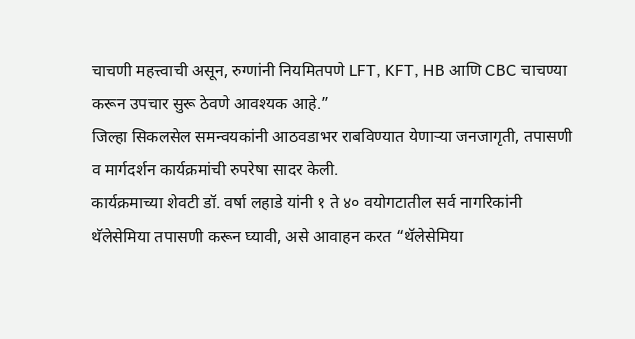चाचणी महत्त्वाची असून, रुग्णांनी नियमितपणे LFT, KFT, HB आणि CBC चाचण्या करून उपचार सुरू ठेवणे आवश्यक आहे.”
जिल्हा सिकलसेल समन्वयकांनी आठवडाभर राबविण्यात येणाऱ्या जनजागृती, तपासणी व मार्गदर्शन कार्यक्रमांची रुपरेषा सादर केली.
कार्यक्रमाच्या शेवटी डॉ. वर्षा लहाडे यांनी १ ते ४० वयोगटातील सर्व नागरिकांनी थॅलेसेमिया तपासणी करून घ्यावी, असे आवाहन करत “थॅलेसेमिया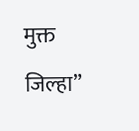मुक्त जिल्हा”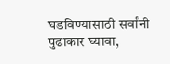घडविण्यासाठी सर्वांनी पुढाकार घ्यावा,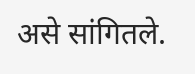असे सांगितले.